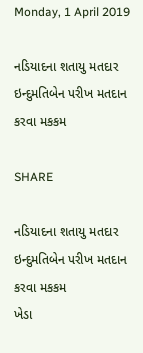Monday, 1 April 2019

નડિયાદના શતાયુ મતદાર ઇન્દુમતિબેન પરીખ મતદાન કરવા મકકમ

SHARE

નડિયાદના શતાયુ મતદાર ઇન્દુમતિબેન પરીખ મતદાન કરવા મકકમ
ખેડા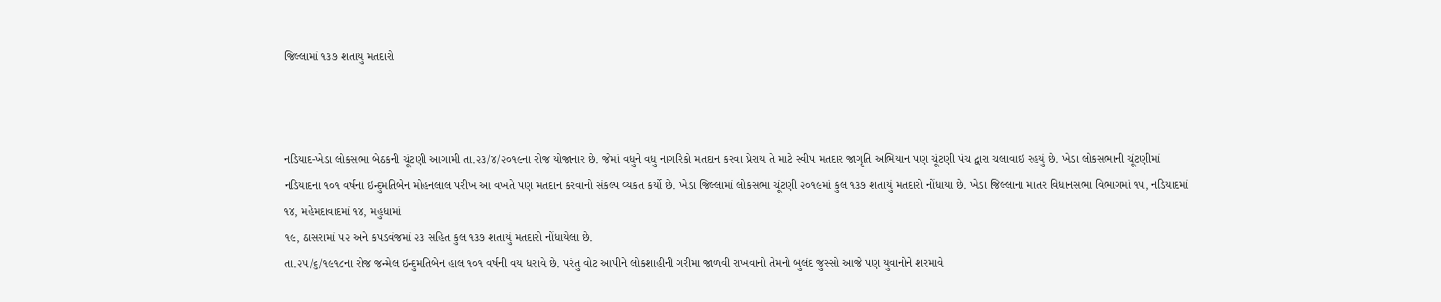જિલ્‍લામાં ૧૩૭ શતાયુ મતદારો



નડિયાદ-ખેડા લોકસભા બેઠકની ચૂંટણી આગામી તા.૨૩/૪/૨૦૧૯ના રોજ યોજાનાર છે. જેમાં વધુને વધુ નાગરિકો મતદાન કરવા પ્રેરાય તે માટે સ્‍વીપ મતદાર જાગૃતિ અભિયાન પણ ચૂંટણી પંચ દ્વારા ચલાવાઇ રહયું છે. ખેડા લોકસભાની ચૂંટણીમાં નડિયાદના ૧૦૧ વર્ષના ઇન્‍દુમતિબેન મોહનલાલ પરીખ આ વખતે પણ મતદાન કરવાનો સંકલ્‍પ વ્‍યકત કર્યો છે. ખેડા જિલ્‍લામાં લોકસભા ચૂંટણી ૨૦૧૯માં કુલ ૧૩૭ શતાયું મતદારો નોંધાયા છે. ખેડા જિલ્‍લાના માતર વિધાનસભા વિભાગમાં ૧૫, નડિયાદમાં ૧૪, મહેમદાવાદમાં ૧૪, મહુધામાં
૧૯, ઠાસરામાં ૫૨ અને કપડવંજમાં ૨૩ સહિત કુલ ૧૩૭ શતાયું મતદારો નોંધાયેલા છે.
તા.૨૫/૬/૧૯૧૮ના રોજ જન્‍મેલ ઇન્‍દુમતિબેન હાલ ૧૦૧ વર્ષની વય ધરાવે છે. પરંતુ વોટ આપીને લોકશાહીની ગરીમા જાળવી રાખવાનો તેમનો બુલંદ જુસ્‍સો આજે પણ યુવાનોને શરમાવે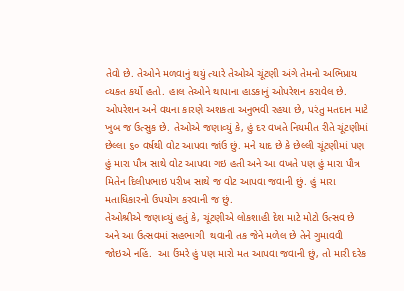તેવો છે. તેઓને મળવાનું થયું ત્‍યારે તેઓએ ચૂંટણી અંગે તેમનો અભિપ્રાય વ્‍યકત કર્યો હતો. હાલ તેઓને થાપાના હાડકાનું ઓપરેશન કરાવેલ છે. ઓપરેશન અને વયના કારણે અશકતા અનુભવી રહયા છે, પરંતુ મતદાન માટે ખુબ જ ઉત્‍સુક છે. તેઓએ જણાવ્‍યું કે, હું દર વખતે નિયમીત રીતે ચૂંટણીમાં છેલ્‍લા ૬૦ વર્ષથી વોટ આપવા જાંઉ છું. મને યાદ છે કે છેલ્‍લી ચૂંટણીમાં પણ હું મારા પૌત્ર સાથે વોટ આપવા ગઇ હતી અને આ વખતે પણ હું મારા પૌત્ર મિતેન દિલીપભાઇ પરીખ સાથે જ વોટ આપવા જવાની છું. હું મારા મતાધિકારનો ઉપયોગ કરવાની જ છું.
તેઓશ્રીએ જણાવ્‍યું હતું કે, ચૂંટણીએ લોકશાહી દેશ માટે મોટો ઉત્‍સવ છે અને આ ઉત્‍સવમાં સહભાગી  થવાની તક જેને મળેલ છે તેને ગુમાવવી જોઇએ નહિં.  આ ઉંમરે હું પણ મારો મત આપવા જવાની છું, તો મારી દરેક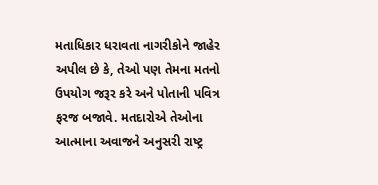મતાધિકાર ધરાવતા નાગરીકોને જાહેર અપીલ છે કે, તેઓ પણ તેમના મતનો ઉપયોગ જરૂર કરે અને પોતાની પવિત્ર ફરજ બજાવે. મતદારોએ તેઓના આત્‍માના અવાજને અનુસરી રાષ્‍ટ્ર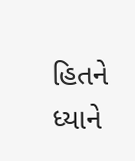હિતને ધ્યાને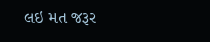લઇ મત જરૂર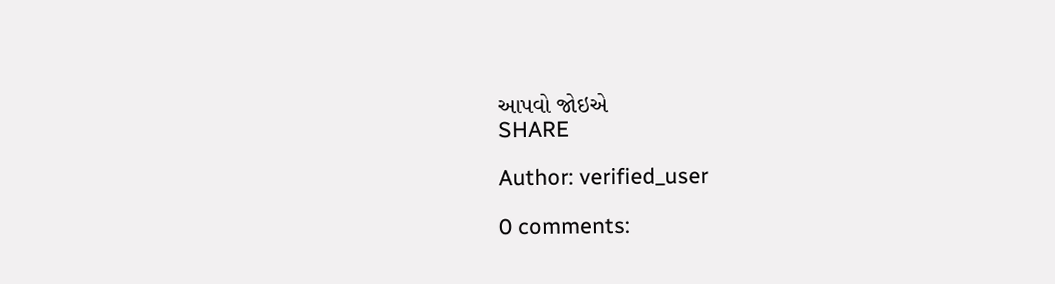આપવો જોઇએ
SHARE

Author: verified_user

0 comments: